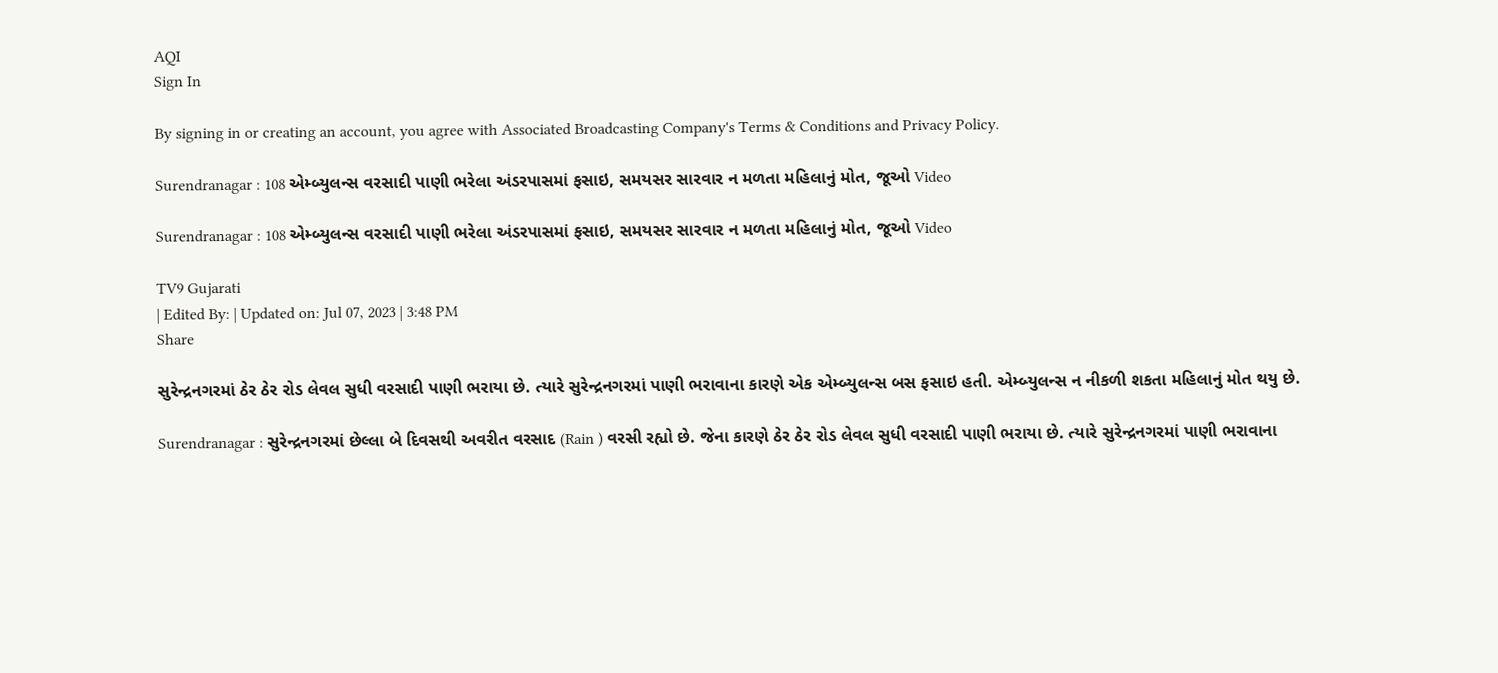AQI
Sign In

By signing in or creating an account, you agree with Associated Broadcasting Company's Terms & Conditions and Privacy Policy.

Surendranagar : 108 એમ્બ્યુલન્સ વરસાદી પાણી ભરેલા અંડરપાસમાં ફસાઇ, સમયસર સારવાર ન મળતા મહિલાનું મોત, જૂઓ Video

Surendranagar : 108 એમ્બ્યુલન્સ વરસાદી પાણી ભરેલા અંડરપાસમાં ફસાઇ, સમયસર સારવાર ન મળતા મહિલાનું મોત, જૂઓ Video

TV9 Gujarati
| Edited By: | Updated on: Jul 07, 2023 | 3:48 PM
Share

સુરેન્દ્રનગરમાં ઠેર ઠેર રોડ લેવલ સુધી વરસાદી પાણી ભરાયા છે. ત્યારે સુરેન્દ્રનગરમાં પાણી ભરાવાના કારણે એક એમ્બ્યુલન્સ બસ ફસાઇ હતી. એમ્બ્યુલન્સ ન નીકળી શકતા મહિલાનું મોત થયુ છે.

Surendranagar : સુરેન્દ્રનગરમાં છેલ્લા બે દિવસથી અવરીત વરસાદ (Rain ) વરસી રહ્યો છે. જેના કારણે ઠેર ઠેર રોડ લેવલ સુધી વરસાદી પાણી ભરાયા છે. ત્યારે સુરેન્દ્રનગરમાં પાણી ભરાવાના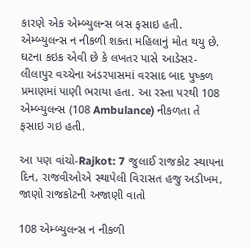કારણે એક એમ્બ્યુલન્સ બસ ફસાઇ હતી. એમ્બ્યુલન્સ ન નીકળી શકતા મહિલાનું મોત થયુ છે. ઘટના કઇક એવી છે કે લખતર પાસે આડેસર-લીલાપુર વચ્ચેના અંડરપાસમાં વરસાદ બાદ પુષ્કળ પ્રમાણમાં પાણી ભરાયા હતા. આ રસ્તા પરથી 108 એમ્બ્યુલન્સ (108 Ambulance) નીકળતા તે ફસાઇ ગઇ હતી.

આ પણ વાંચો-Rajkot: 7 જુલાઈ રાજકોટ સ્થાપના દિન, રાજવીઓએ સ્થાપેલી વિરાસત હજુ અડીખમ, જાણો રાજકોટની અજાણી વાતો

108 એમ્બ્યુલન્સ ન નીકળી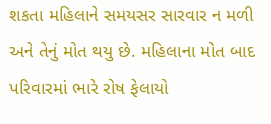શકતા મહિલાને સમયસર સારવાર ન મળી અને તેનું મોત થયુ છે. મહિલાના મોત બાદ પરિવારમાં ભારે રોષ ફેલાયો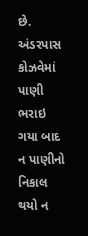છે. અંડરપાસ કોઝવેમાં પાણી ભરાઇ ગયા બાદ ન પાણીનો નિકાલ થયો ન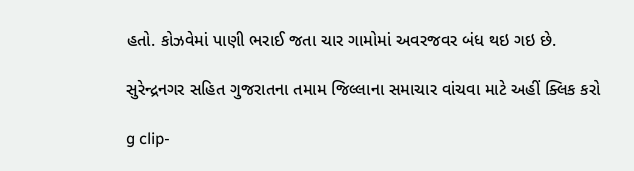હતો. કોઝવેમાં પાણી ભરાઈ જતા ચાર ગામોમાં અવરજવર બંધ થઇ ગઇ છે.

સુરેન્દ્રનગર સહિત ગુજરાતના તમામ જિલ્લાના સમાચાર વાંચવા માટે અહીં ક્લિક કરો

g clip-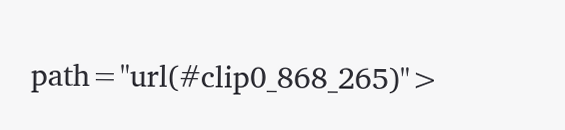path="url(#clip0_868_265)">